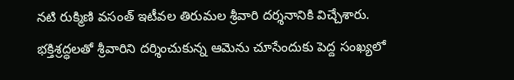నటి రుక్మిణి వసంత్ ఇటీవల తిరుమల శ్రీవారి దర్శనానికి విచ్చేశారు. భక్తిశ్రద్ధలతో శ్రీవారిని దర్శించుకున్న ఆమెను చూసేందుకు పెద్ద సంఖ్యలో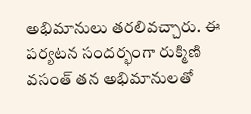అభిమానులు తరలివచ్చారు. ఈ పర్యటన సందర్భంగా రుక్మిణి వసంత్ తన అభిమానులతో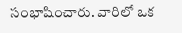సంభాషించారు. వారిలో ఒక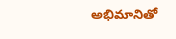అభిమానితో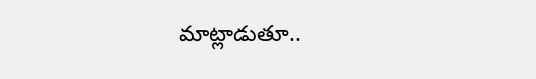మాట్లాడుతూ..